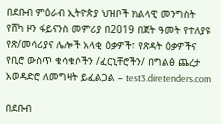በደቡብ ምዕራብ ኢትዮጵያ ህዝቦች ክልላዊ መንግስት የሸካ ዞን ፋይናንስ መምሪያ በ2019 በጀት ዓመት የተለያዩ የጽ/መሳሪያና ሌሎች አላቂ ዕቃዎች፣ የጽዳት ዕቃዎችና የቢሮ ውስጥ ቁሳቁሶችን /ፈርኒቸሮችን/ በግልፅ ጨረታ አወዳድሮ ለመግዛት ይፈልጋል – test3.diretenders.com

በደቡብ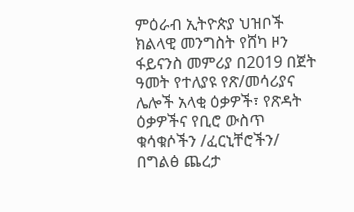ምዕራብ ኢትዮጵያ ህዝቦች ክልላዊ መንግስት የሸካ ዞን ፋይናንስ መምሪያ በ2019 በጀት ዓመት የተለያዩ የጽ/መሳሪያና ሌሎች አላቂ ዕቃዎች፣ የጽዳት ዕቃዎችና የቢሮ ውስጥ ቁሳቁሶችን /ፈርኒቸሮችን/ በግልፅ ጨረታ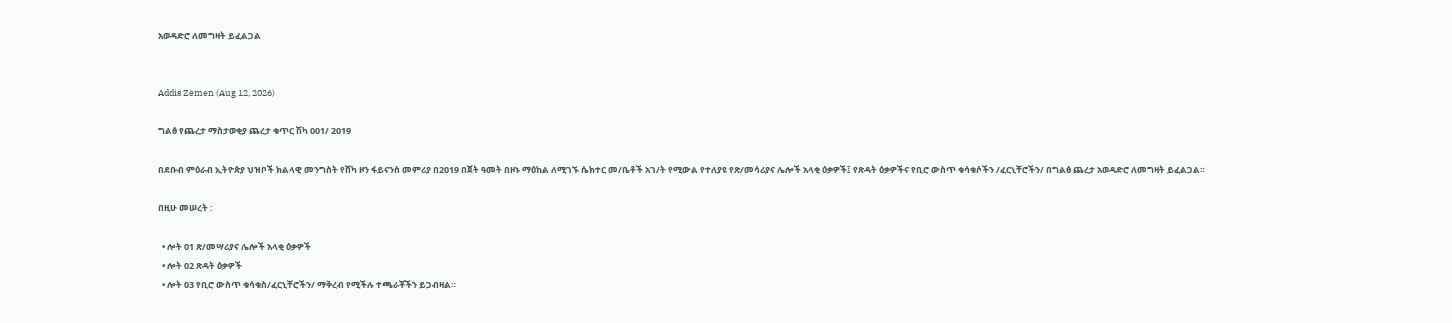አወዳድሮ ለመግዛት ይፈልጋል


Addis Zemen (Aug 12, 2026)

ግልፅ የጨረታ ማስታወቂያ ጨረታ ቁጥር ሽካ 001/ 2019

በደቡብ ምዕራብ ኢትዮጵያ ህዝቦች ክልላዊ መንግስት የሸካ ዞን ፋይናንስ መምሪያ በ2019 በጀት ዓመት በዞኑ ማዕከል ለሚገኙ ሴክተር መ/ቤቶች አገ/ት የሚውል የተለያዩ የጽ/መሳሪያና ሌሎች አላቂ ዕቃዎች፤ የጽዳት ዕቃዎችና የቢሮ ውስጥ ቁሳቁሶችን /ፈርኒቸሮችን/ በግልፅ ጨረታ አወዳድሮ ለመግዛት ይፈልጋል።

በዚሁ መሠረት :

  • ሎት 01 ጽ/መሣሪያና ሌሎች አላቂ ዕቃዎች
  • ሎት 02 ጽዳት ዕቃዎች
  • ሎት 03 የቢሮ ውስጥ ቁሳቁስ/ፈርኒቸሮችን/ ማቅረብ የሚችሉ ተጫራቾችን ይጋብዛል።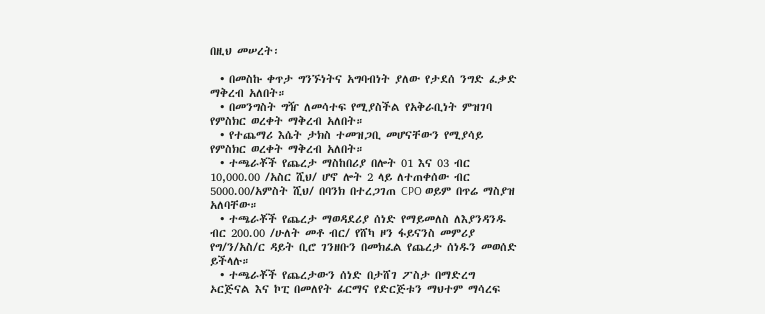በዚህ መሠረት፡

  • በመስኩ ቀጥታ ግንኙነትና አግባብነት ያለው የታደሰ ንግድ ፈቃድ ማቅረብ አለበት።
  • በመንግስት ግዥ ለመሳተፍ የሚያስችል የአቅራቢነት ምዝገባ የምስክር ወረቀት ማቅረብ አለበት።
  • የተጨማሪ እሴት ታክስ ተመዝጋቢ መሆናቸውን የሚያሳይ የምስክር ወረቀት ማቅረብ አለበት።
  • ተጫራቾች የጨረታ ማስከበሪያ በሎት 01 እና 03 ብር 10,000.00 /አስር ሺህ/ ሆኖ ሎት 2 ላይ ለተጠቀሰው ብር 5000.00/አምስት ሺህ/ በባንክ በተረጋገጠ CPO ወይም በጥሬ ማስያዝ አለባቸው።
  • ተጫራቾች የጨረታ ማወዳደሪያ ሰነድ የማይመለስ ለእያንዳንዱ ብር 200.00 /ሁለት መቶ ብር/ የሸካ ዞን ፋይናንስ መምሪያ የግ/ን/አስ/ር ዳይት ቢሮ ገንዘቡን በመክፈል የጨረታ ሰነዱን መወሰድ ይችላሉ።
  • ተጫራቾች የጨረታውን ሰነድ በታሸገ ፖስታ በማድረግ ኦርጅናል እና ኮፒ በመለየት ፊርማና የድርጅቱን ማህተም ማሳረፍ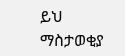ይህ ማስታወቂያ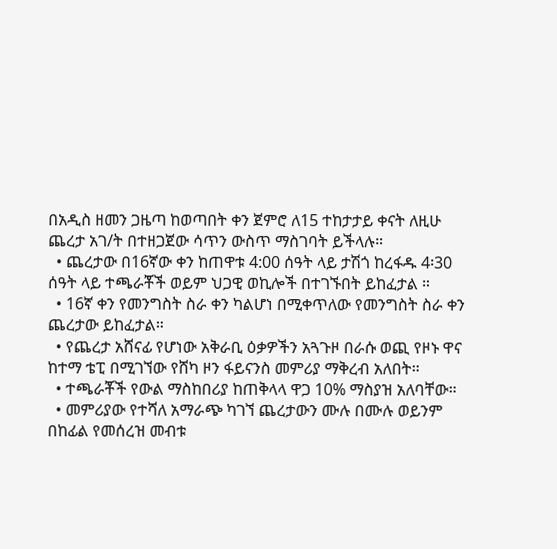በአዲስ ዘመን ጋዜጣ ከወጣበት ቀን ጀምሮ ለ15 ተከታታይ ቀናት ለዚሁ ጨረታ አገ/ት በተዘጋጀው ሳጥን ውስጥ ማስገባት ይችላሉ።
  • ጨረታው በ16ኛው ቀን ከጠዋቱ 4:00 ሰዓት ላይ ታሽጎ ከረፋዱ 4፡30 ሰዓት ላይ ተጫራቾች ወይም ህጋዊ ወኪሎች በተገኙበት ይከፈታል ።
  • 16ኛ ቀን የመንግስት ስራ ቀን ካልሆነ በሚቀጥለው የመንግስት ስራ ቀን ጨረታው ይከፈታል።
  • የጨረታ አሸናፊ የሆነው አቅራቢ ዕቃዎችን አጓጉዞ በራሱ ወጪ የዞኑ ዋና ከተማ ቴፒ በሚገኘው የሸካ ዞን ፋይናንስ መምሪያ ማቅረብ አለበት።
  • ተጫራቾች የውል ማስከበሪያ ከጠቅላላ ዋጋ 10% ማስያዝ አለባቸው።
  • መምሪያው የተሻለ አማራጭ ካገኘ ጨረታውን ሙሉ በሙሉ ወይንም በከፊል የመሰረዝ መብቱ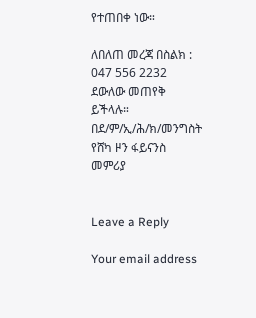የተጠበቀ ነው።

ለበለጠ መረጃ በስልክ : 047 556 2232 ደውለው መጠየቅ ይችላሉ።
በደ/ም/ኢ/ሕ/ክ/መንግስት የሸካ ዞን ፋይናንስ መምሪያ


Leave a Reply

Your email address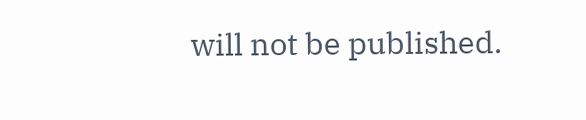will not be published.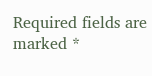Required fields are marked *